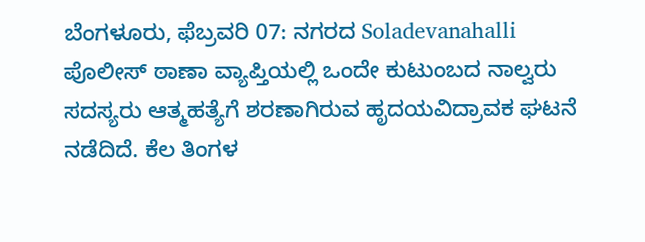ಬೆಂಗಳೂರು, ಫೆಬ್ರವರಿ 07: ನಗರದ Soladevanahalli ಪೊಲೀಸ್ ಠಾಣಾ ವ್ಯಾಪ್ತಿಯಲ್ಲಿ ಒಂದೇ ಕುಟುಂಬದ ನಾಲ್ವರು ಸದಸ್ಯರು ಆತ್ಮಹತ್ಯೆಗೆ ಶರಣಾಗಿರುವ ಹೃದಯವಿದ್ರಾವಕ ಘಟನೆ ನಡೆದಿದೆ. ಕೆಲ ತಿಂಗಳ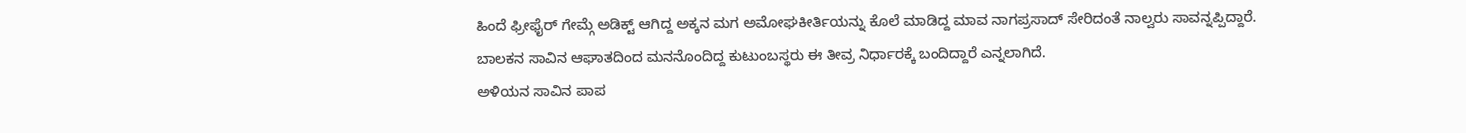ಹಿಂದೆ ಫ್ರೀಫೈರ್ ಗೇಮ್ಗೆ ಅಡಿಕ್ಟ್ ಆಗಿದ್ದ ಅಕ್ಕನ ಮಗ ಅಮೋಘಕೀರ್ತಿಯನ್ನು ಕೊಲೆ ಮಾಡಿದ್ದ ಮಾವ ನಾಗಪ್ರಸಾದ್ ಸೇರಿದಂತೆ ನಾಲ್ವರು ಸಾವನ್ನಪ್ಪಿದ್ದಾರೆ. ಬಾಲಕನ ಸಾವಿನ ಆಘಾತದಿಂದ ಮನನೊಂದಿದ್ದ ಕುಟುಂಬಸ್ಥರು ಈ ತೀವ್ರ ನಿರ್ಧಾರಕ್ಕೆ ಬಂದಿದ್ದಾರೆ ಎನ್ನಲಾಗಿದೆ.
ಅಳಿಯನ ಸಾವಿನ ಪಾಪ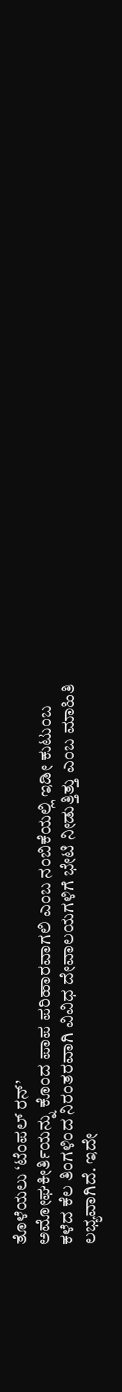ತೊಳೆಯಲು ‘ಟೆಂಪಲ್ ರನ್’
ಅಮೋಘಕೀರ್ತಿಯನ್ನು ಕೊಂದ ಪಾಪ ಪರಿಹಾರವಾಗಲಿ ಎಂಬ ನಂಬಿಕೆಯಲ್ಲಿ ಇಡೀ ಕುಟುಂಬ ಕಳೆದ ಕೆಲ ತಿಂಗಳಿಂದ ನಿರಂತರವಾಗಿ ವಿವಿಧ ದೇವಾಲಯಗಳಿಗೆ ಭೇಟಿ ನೀಡುತ್ತಿತ್ತು ಎಂಬ ಮಾಹಿತಿ ಲಭ್ಯವಾಗಿದೆ. ಇದೇ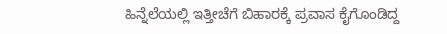ಹಿನ್ನೆಲೆಯಲ್ಲಿ ಇತ್ತೀಚೆಗೆ ಬಿಹಾರಕ್ಕೆ ಪ್ರವಾಸ ಕೈಗೊಂಡಿದ್ದ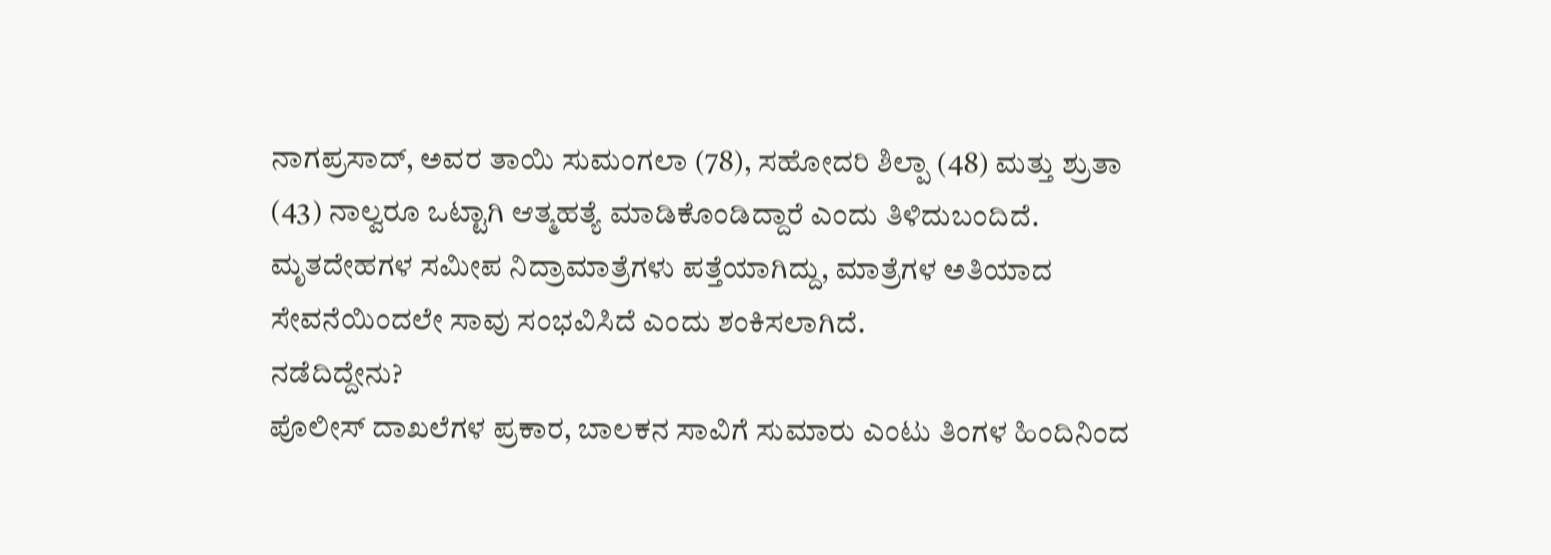ನಾಗಪ್ರಸಾದ್, ಅವರ ತಾಯಿ ಸುಮಂಗಲಾ (78), ಸಹೋದರಿ ಶಿಲ್ಪಾ (48) ಮತ್ತು ಶ್ರುತಾ (43) ನಾಲ್ವರೂ ಒಟ್ಟಾಗಿ ಆತ್ಮಹತ್ಯೆ ಮಾಡಿಕೊಂಡಿದ್ದಾರೆ ಎಂದು ತಿಳಿದುಬಂದಿದೆ. ಮೃತದೇಹಗಳ ಸಮೀಪ ನಿದ್ರಾಮಾತ್ರೆಗಳು ಪತ್ತೆಯಾಗಿದ್ದು, ಮಾತ್ರೆಗಳ ಅತಿಯಾದ ಸೇವನೆಯಿಂದಲೇ ಸಾವು ಸಂಭವಿಸಿದೆ ಎಂದು ಶಂಕಿಸಲಾಗಿದೆ.
ನಡೆದಿದ್ದೇನು?
ಪೊಲೀಸ್ ದಾಖಲೆಗಳ ಪ್ರಕಾರ, ಬಾಲಕನ ಸಾವಿಗೆ ಸುಮಾರು ಎಂಟು ತಿಂಗಳ ಹಿಂದಿನಿಂದ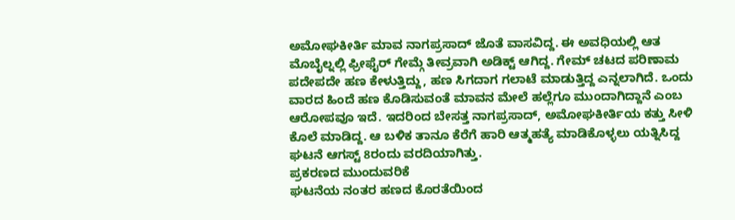ಅಮೋಘಕೀರ್ತಿ ಮಾವ ನಾಗಪ್ರಸಾದ್ ಜೊತೆ ವಾಸವಿದ್ದ. ಈ ಅವಧಿಯಲ್ಲಿ ಆತ ಮೊಬೈಲ್ನಲ್ಲಿ ಫ್ರೀಫೈರ್ ಗೇಮ್ಗೆ ತೀವ್ರವಾಗಿ ಅಡಿಕ್ಟ್ ಆಗಿದ್ದ. ಗೇಮ್ ಚಟದ ಪರಿಣಾಮ ಪದೇಪದೇ ಹಣ ಕೇಳುತ್ತಿದ್ದು, ಹಣ ಸಿಗದಾಗ ಗಲಾಟೆ ಮಾಡುತ್ತಿದ್ದ ಎನ್ನಲಾಗಿದೆ. ಒಂದು ವಾರದ ಹಿಂದೆ ಹಣ ಕೊಡಿಸುವಂತೆ ಮಾವನ ಮೇಲೆ ಹಲ್ಲೆಗೂ ಮುಂದಾಗಿದ್ದಾನೆ ಎಂಬ ಆರೋಪವೂ ಇದೆ. ಇದರಿಂದ ಬೇಸತ್ತ ನಾಗಪ್ರಸಾದ್, ಅಮೋಘಕೀರ್ತಿಯ ಕತ್ತು ಸೀಳಿ ಕೊಲೆ ಮಾಡಿದ್ದ. ಆ ಬಳಿಕ ತಾನೂ ಕೆರೆಗೆ ಹಾರಿ ಆತ್ಮಹತ್ಯೆ ಮಾಡಿಕೊಳ್ಳಲು ಯತ್ನಿಸಿದ್ದ ಘಟನೆ ಆಗಸ್ಟ್ 8ರಂದು ವರದಿಯಾಗಿತ್ತು.
ಪ್ರಕರಣದ ಮುಂದುವರಿಕೆ
ಘಟನೆಯ ನಂತರ ಹಣದ ಕೊರತೆಯಿಂದ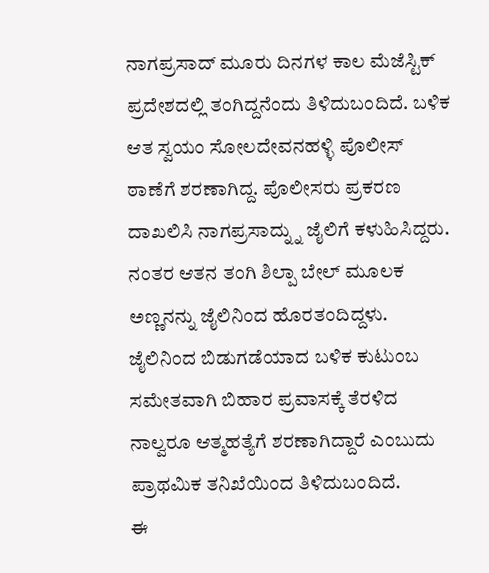ನಾಗಪ್ರಸಾದ್ ಮೂರು ದಿನಗಳ ಕಾಲ ಮೆಜೆಸ್ಟಿಕ್ ಪ್ರದೇಶದಲ್ಲಿ ತಂಗಿದ್ದನೆಂದು ತಿಳಿದುಬಂದಿದೆ. ಬಳಿಕ ಆತ ಸ್ವಯಂ ಸೋಲದೇವನಹಳ್ಳಿ ಪೊಲೀಸ್ ಠಾಣೆಗೆ ಶರಣಾಗಿದ್ದ. ಪೊಲೀಸರು ಪ್ರಕರಣ ದಾಖಲಿಸಿ ನಾಗಪ್ರಸಾದ್ನ್ನು ಜೈಲಿಗೆ ಕಳುಹಿಸಿದ್ದರು. ನಂತರ ಆತನ ತಂಗಿ ಶಿಲ್ಪಾ ಬೇಲ್ ಮೂಲಕ ಅಣ್ಣನನ್ನು ಜೈಲಿನಿಂದ ಹೊರತಂದಿದ್ದಳು. ಜೈಲಿನಿಂದ ಬಿಡುಗಡೆಯಾದ ಬಳಿಕ ಕುಟುಂಬ ಸಮೇತವಾಗಿ ಬಿಹಾರ ಪ್ರವಾಸಕ್ಕೆ ತೆರಳಿದ ನಾಲ್ವರೂ ಆತ್ಮಹತ್ಯೆಗೆ ಶರಣಾಗಿದ್ದಾರೆ ಎಂಬುದು ಪ್ರಾಥಮಿಕ ತನಿಖೆಯಿಂದ ತಿಳಿದುಬಂದಿದೆ.
ಈ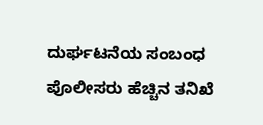ದುರ್ಘಟನೆಯ ಸಂಬಂಧ ಪೊಲೀಸರು ಹೆಚ್ಚಿನ ತನಿಖೆ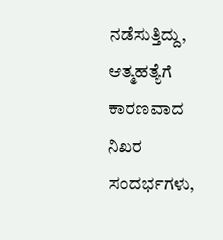ನಡೆಸುತ್ತಿದ್ದು, ಆತ್ಮಹತ್ಯೆಗೆ ಕಾರಣವಾದ ನಿಖರ ಸಂದರ್ಭಗಳು,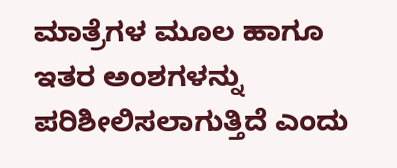ಮಾತ್ರೆಗಳ ಮೂಲ ಹಾಗೂ ಇತರ ಅಂಶಗಳನ್ನು ಪರಿಶೀಲಿಸಲಾಗುತ್ತಿದೆ ಎಂದು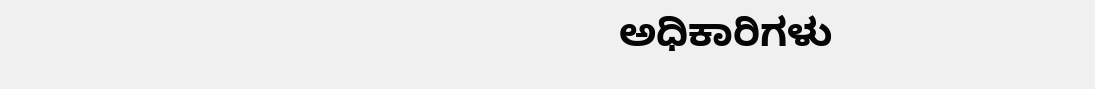ಅಧಿಕಾರಿಗಳು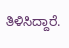ತಿಳಿಸಿದ್ದಾರೆ.